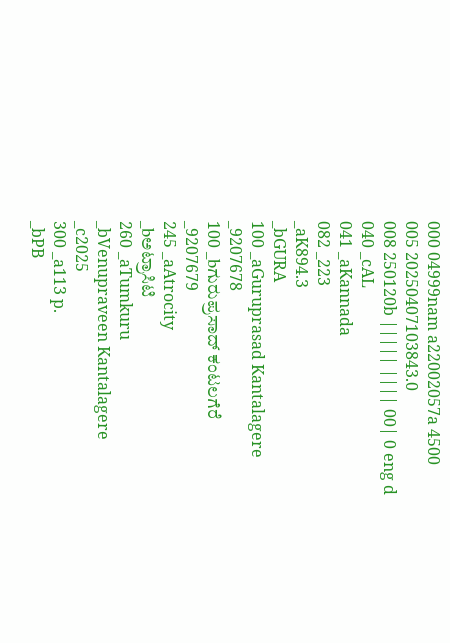000 04999nam a22002057a 4500
005 20250407103843.0
008 250120b ||||| |||| 00| 0 eng d
040 _cAL
041 _aKannada
082 _223
_aK894.3
_bGURA
100 _aGuruprasad Kantalagere
_9207678
100 _bಗುರುಪ್ರಸಾದ್ ಕಂಟಲಗೆರೆ
_9207679
245 _aAtrocity
_bಅಟ್ರಾಸಿಟಿ
260 _aTumkuru
_bVenupraveen Kantalagere
_c2025
300 _a113 p.
_bPB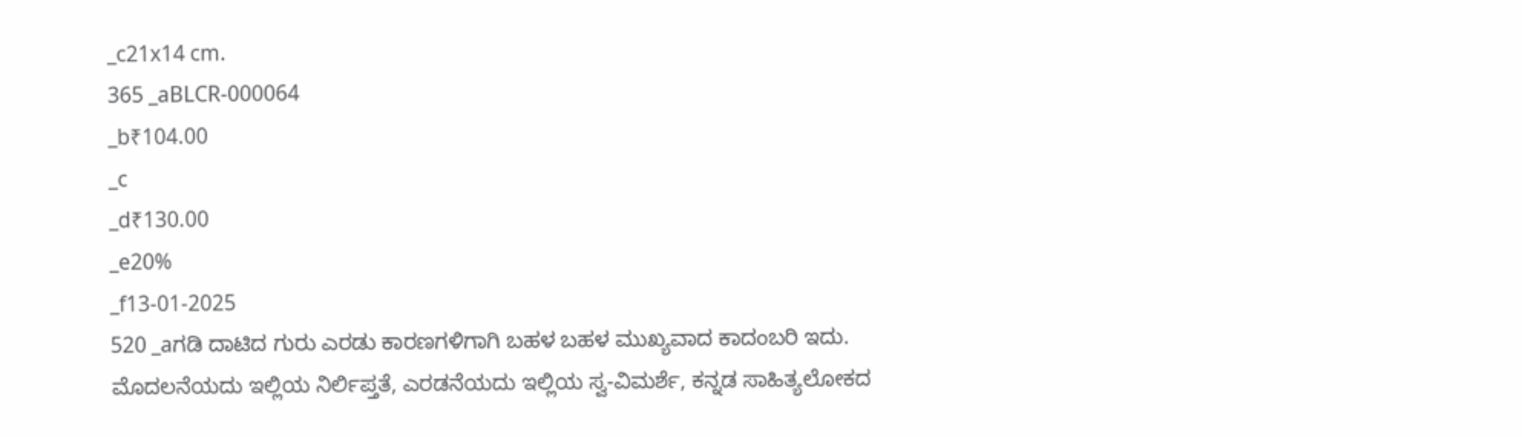_c21x14 cm.
365 _aBLCR-000064
_b₹104.00
_c
_d₹130.00
_e20%
_f13-01-2025
520 _aಗಡಿ ದಾಟಿದ ಗುರು ಎರಡು ಕಾರಣಗಳಿಗಾಗಿ ಬಹಳ ಬಹಳ ಮುಖ್ಯವಾದ ಕಾದಂಬರಿ ಇದು. ಮೊದಲನೆಯದು ಇಲ್ಲಿಯ ನಿರ್ಲಿಪ್ತತೆ, ಎರಡನೆಯದು ಇಲ್ಲಿಯ ಸ್ವ-ವಿಮರ್ಶೆ, ಕನ್ನಡ ಸಾಹಿತ್ಯಲೋಕದ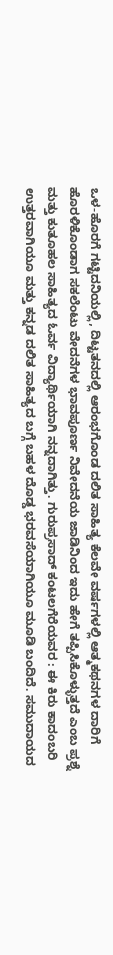ಒಳ-ಹೊರಗೆ ಗಟ್ಟಿದನಿಯಲ್ಲಿ, ದಿಟ್ಟತನದಲ್ಲಿ ಆರಂಭಗೊಂಡ ದಲಿತ ಸಾಹಿತ್ಯ ಕೆಲವೇ ವರ್ಷಗಳಲ್ಲಿ ಆತ್ಮಕಥನಗಳ ದಾರಿಗೆ ಹೊರಳಿಕೊಂಡಾಗ ಸಕಲೆಂಟು ವೇದನೆಗಳ ಭಾವಪೂರ್ಣ ನಿವೇದನೆಯ ಜಾಡಿನಿಂದ ಇದು ಹೇಗೆ ತಪ್ಪಿಸಿಕೊಳ್ಳುತ್ತದೆ ಎಂಬ ಪ್ರಶ್ನೆ ಮತ್ತು ಕುತೂಹಲ ಸಾಹಿತ್ಯದ ಓರ್ವ ವಿದ್ಯಾರ್ಥಿಯಾಗಿ ನನ್ನದಾಗಿತ್ತು. ಗುರುಪ್ರಸಾದ್ ಕಂಟಲಗೆರೆಯವರ : ಈ ಕಿರು ಕಾದಂಬರಿ ಉತ್ತರವಾಗಿಯೂ ಮತ್ತು ಕನ್ನಡ ದಲಿತ ಸಾಹಿತ್ಯದ ಬಗ್ಗೆ ಬಹಳ ದೊಡ್ಡ ಭರವಸೆಯಾಗಿಯೂ ಮೂಡಿ ಬಂದಿದೆ. ಸಮುದಾಯದ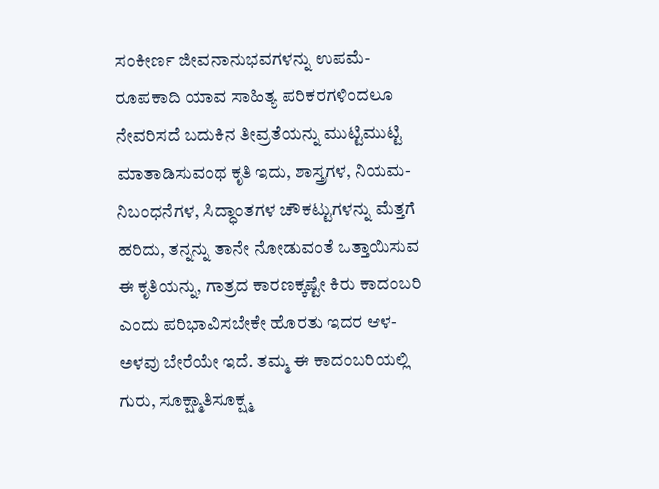ಸಂಕೀರ್ಣ ಜೀವನಾನುಭವಗಳನ್ನು ಉಪಮೆ-ರೂಪಕಾದಿ ಯಾವ ಸಾಹಿತ್ಯ ಪರಿಕರಗಳಿಂದಲೂ ನೇವರಿಸದೆ ಬದುಕಿನ ತೀವ್ರತೆಯನ್ನು ಮುಟ್ಟಿಮುಟ್ಟಿ ಮಾತಾಡಿಸುವಂಥ ಕೃತಿ ಇದು, ಶಾಸ್ತ್ರಗಳ, ನಿಯಮ-ನಿಬಂಧನೆಗಳ, ಸಿದ್ಧಾಂತಗಳ ಚೌಕಟ್ಟುಗಳನ್ನು ಮೆತ್ತಗೆ ಹರಿದು, ತನ್ನನ್ನು ತಾನೇ ನೋಡುವಂತೆ ಒತ್ತಾಯಿಸುವ ಈ ಕೃತಿಯನ್ನು, ಗಾತ್ರದ ಕಾರಣಕ್ಕಷ್ಟೇ ಕಿರು ಕಾದಂಬರಿ ಎಂದು ಪರಿಭಾವಿಸಬೇಕೇ ಹೊರತು ಇದರ ಆಳ-ಅಳವು ಬೇರೆಯೇ ಇದೆ. ತಮ್ಮ ಈ ಕಾದಂಬರಿಯಲ್ಲಿ ಗುರು, ಸೂಕ್ಷ್ಮಾತಿಸೂಕ್ಷ್ಮ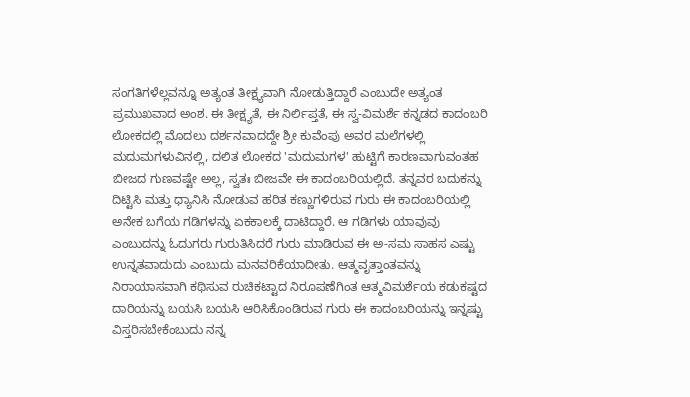ಸಂಗತಿಗಳೆಲ್ಲವನ್ನೂ ಅತ್ಯಂತ ತೀಕ್ಷ್ಯವಾಗಿ ನೋಡುತ್ತಿದ್ದಾರೆ ಎಂಬುದೇ ಅತ್ಯಂತ ಪ್ರಮುಖವಾದ ಅಂಶ. ಈ ತೀಕ್ಷ್ಯತೆ, ಈ ನಿರ್ಲಿಪ್ತತೆ, ಈ ಸ್ವ-ವಿಮರ್ಶೆ ಕನ್ನಡದ ಕಾದಂಬರಿ ಲೋಕದಲ್ಲಿ ಮೊದಲು ದರ್ಶನವಾದದ್ದೇ ಶ್ರೀ ಕುವೆಂಪು ಅವರ ಮಲೆಗಳಲ್ಲಿ ಮದುಮಗಳುವಿನಲ್ಲಿ, ದಲಿತ ಲೋಕದ 'ಮದುಮಗಳ' ಹುಟ್ಟಿಗೆ ಕಾರಣವಾಗುವಂತಹ ಬೀಜದ ಗುಣವಷ್ಟೇ ಅಲ್ಲ, ಸ್ವತಃ ಬೀಜವೇ ಈ ಕಾದಂಬರಿಯಲ್ಲಿದೆ. ತನ್ನವರ ಬದುಕನ್ನು ದಿಟ್ಟಿಸಿ ಮತ್ತು ಧ್ಯಾನಿಸಿ ನೋಡುವ ಹರಿತ ಕಣ್ಣುಗಳಿರುವ ಗುರು ಈ ಕಾದಂಬರಿಯಲ್ಲಿ ಅನೇಕ ಬಗೆಯ ಗಡಿಗಳನ್ನು ಏಕಕಾಲಕ್ಕೆ ದಾಟಿದ್ದಾರೆ. ಆ ಗಡಿಗಳು ಯಾವುವು ಎಂಬುದನ್ನು ಓದುಗರು ಗುರುತಿಸಿದರೆ ಗುರು ಮಾಡಿರುವ ಈ ಅ-ಸಮ ಸಾಹಸ ಎಷ್ಟು ಉನ್ನತವಾದುದು ಎಂಬುದು ಮನವರಿಕೆಯಾದೀತು. ಆತ್ಮವೃತ್ತಾಂತವನ್ನು ನಿರಾಯಾಸವಾಗಿ ಕಥಿಸುವ ರುಚಿಕಟ್ಟಾದ ನಿರೂಪಣೆಗಿಂತ ಆತ್ಮವಿಮರ್ಶೆಯ ಕಡುಕಷ್ಟದ ದಾರಿಯನ್ನು ಬಯಸಿ ಬಯಸಿ ಆರಿಸಿಕೊಂಡಿರುವ ಗುರು ಈ ಕಾದಂಬರಿಯನ್ನು ಇನ್ನಷ್ಟು ವಿಸ್ತರಿಸಬೇಕೆಂಬುದು ನನ್ನ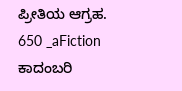ಪ್ರೀತಿಯ ಆಗ್ರಹ.
650 _aFiction ಕಾದಂಬರಿ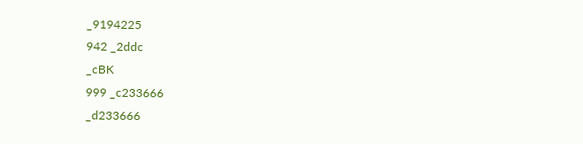_9194225
942 _2ddc
_cBK
999 _c233666
_d233666